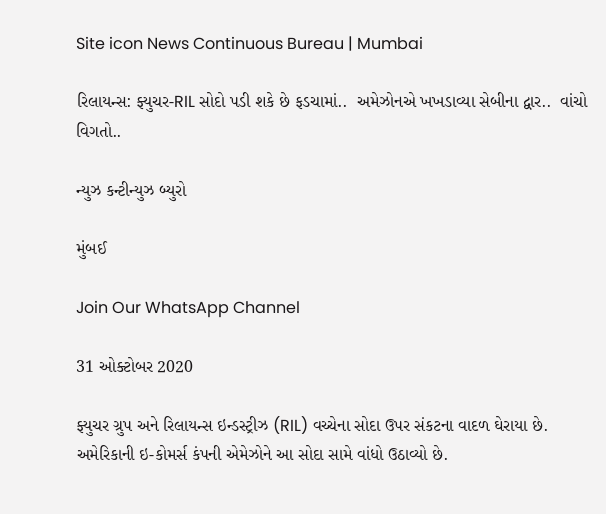Site icon News Continuous Bureau | Mumbai

રિલાયન્સ: ફ્યુચર-RIL સોદો પડી શકે છે ફડચામાં..  અમેઝોનએ ખખડાવ્યા સેબીના દ્વાર..  વાંચો વિગતો..

ન્યુઝ કન્ટીન્યુઝ બ્યુરો

મુંબઈ

Join Our WhatsApp Channel

31 ઓક્ટોબર 2020

ફ્યુચર ગ્રુપ અને રિલાયન્સ ઇન્ડસ્ટ્રીઝ (RIL) વચ્ચેના સોદા ઉપર સંકટના વાદળ ઘેરાયા છે. અમેરિકાની ઇ-કોમર્સ કંપની એમેઝોને આ સોદા સામે વાંધો ઉઠાવ્યો છે.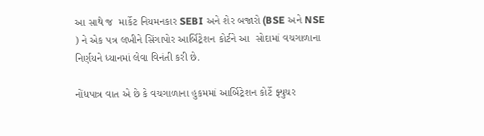આ સાથે જ  માર્કેટ નિયમનકાર SEBI અને શેર બજારો (BSE અને NSE ) ને એક પત્ર લખીને સિંગાપોર આર્બિટ્રેશન કોર્ટને આ  સોદામાં વચગાળાના નિર્ણયને ધ્યાનમાં લેવા વિનંતી કરી છે.

નોંધપાત્ર વાત એ છે કે વચગાળાના હુકમમાં આર્બિટ્રેશન કોર્ટે ફ્યુચર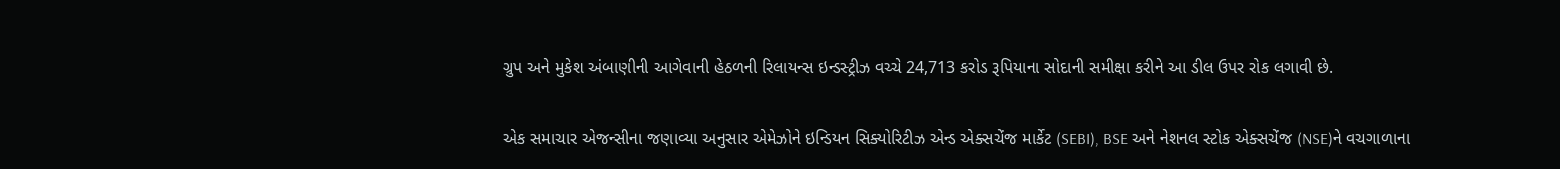ગ્રુપ અને મુકેશ અંબાણીની આગેવાની હેઠળની રિલાયન્સ ઇન્ડસ્ટ્રીઝ વચ્ચે 24,713 કરોડ રૂપિયાના સોદાની સમીક્ષા કરીને આ ડીલ ઉપર રોક લગાવી છે.

એક સમાચાર એજન્સીના જણાવ્યા અનુસાર એમેઝોને ઇન્ડિયન સિક્યોરિટીઝ એન્ડ એક્સચેંજ માર્કેટ (SEBI), BSE અને નેશનલ સ્ટોક એક્સચેંજ (NSE)ને વચગાળાના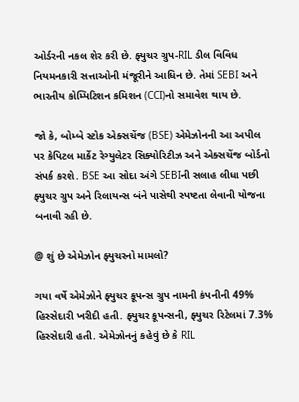ઓર્ડરની નકલ શેર કરી છે. ફ્યુચર ગ્રુપ-RIL ડીલ વિવિધ નિયમનકારી સત્તાઓની મંજૂરીને આધિન છે. તેમાં SEBI અને ભારતીય કોમ્પિટિશન કમિશન (CCI)નો સમાવેશ થાય છે.

જો કે, બોમ્બે સ્ટોક એક્સચેંજ (BSE) એમેઝોનની આ અપીલ પર કેપિટલ માર્કેટ રેગ્યુલેટર સિક્યોરિટીઝ અને એક્સચેંજ બોર્ડનો સંપર્ક કરશે. BSE આ સોદા અંગે SEBIની સલાહ લીધા પછી ફ્યુચર ગ્રુપ અને રિલાયન્સ બંને પાસેથી સ્પષ્ટતા લેવાની યોજના બનાવી રહી છે.

@ શું છે એમેઝોન ફ્યુચરનો મામલો?

ગયા વર્ષે એમેઝોને ફ્યુચર કૂપન્સ ગ્રુપ નામની કંપનીની 49% હિસ્સેદારી ખરીદી હતી. ફ્યુચર કૂપન્સની, ફ્યુચર રિટેલમાં 7.3% હિસ્સેદારી હતી. એમેઝોનનું કહેવું છે કે RIL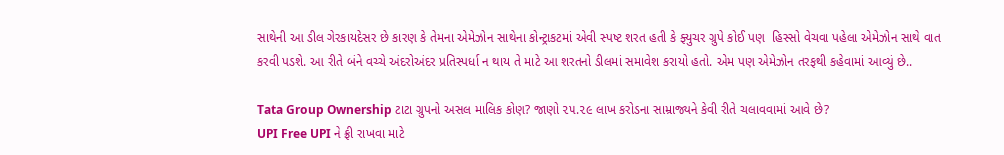સાથેની આ ડીલ ગેરકાયદેસર છે કારણ કે તેમના એમેઝોન સાથેના કોન્ટ્રાકટમાં એવી સ્પષ્ટ શરત હતી કે ફ્યુચર ગ્રુપે કોઈ પણ  હિસ્સો વેચવા પહેલા એમેઝોન સાથે વાત કરવી પડશે. આ રીતે બંને વચ્ચે અંદરોઅંદર પ્રતિસ્પર્ધા ન થાય તે માટે આ શરતનો ડીલમાં સમાવેશ કરાયો હતો. એમ પણ એમેઝોન તરફથી કહેવામાં આવ્યું છે..

Tata Group Ownership ટાટા ગ્રુપનો અસલ માલિક કોણ? જાણો ૨૫.૨૯ લાખ કરોડના સામ્રાજ્યને કેવી રીતે ચલાવવામાં આવે છે?
UPI Free UPI ને ફ્રી રાખવા માટે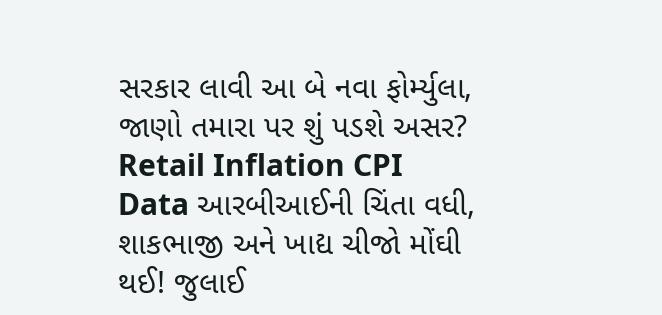સરકાર લાવી આ બે નવા ફોર્મ્યુલા, જાણો તમારા પર શું પડશે અસર?
Retail Inflation CPI Data આરબીઆઈની ચિંતા વધી, શાકભાજી અને ખાદ્ય ચીજો મોંઘી થઈ! જુલાઈ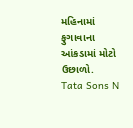મહિનામાં ફુગાવાના આંકડામાં મોટો ઉછાળો.
Tata Sons N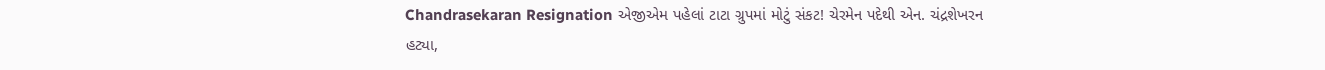Chandrasekaran Resignation એજીએમ પહેલાં ટાટા ગ્રુપમાં મોટું સંકટ! ચેરમેન પદેથી એન. ચંદ્રશેખરન હટ્યા,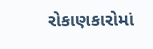રોકાણકારોમાં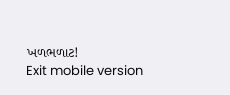ખળભળાટ!
Exit mobile version